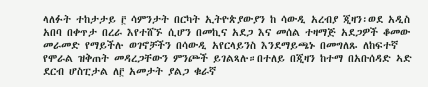ላለፉት ተከታታይ ፫ ሳምንታት በርካት ኢትዮጵያውያን ከ ሳውዲ አረብያ ጂዛን፡ወደ አዲስ አበባ በቀጥታ በረራ እየተሸኙ ሲሆን በመኪና አደጋ እና መሰል ተዛማጅ አደጋዎች ቆመው መራመድ የማይችሉ ወገኖቻችን በሳውዲ አየርላይንስ እንደማይጫኑ በመግለጹ ለከፍተኛ የሞራል ዝቅጠት መዳረጋቸውን ምንጮች ይገልጻሉ።በተለይ በጂዛን ከተማ በአቡሰዳድ ኣድ ደርብ ሆስፒታል ለ፫ አመታት ያልጋ ቁራኛ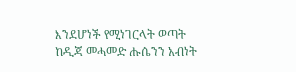እንደሆነች የሚነገርላት ወጣት ከዲጃ መሓመድ ሑሴንን አብነት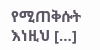የሚጠቅሱት እነዚህ […]